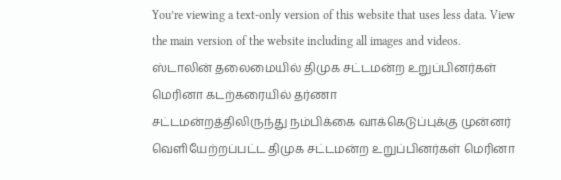You’re viewing a text-only version of this website that uses less data. View the main version of the website including all images and videos.
ஸ்டாலின் தலைமையில் திமுக சட்டமன்ற உறுப்பினர்கள் மெரினா கடற்கரையில் தர்ணா
சட்டமன்றத்திலிருந்து நம்பிக்கை வாக்கெடுப்புக்கு முன்னர் வெளியேற்றப்பட்ட திமுக சட்டமன்ற உறுப்பினர்கள் மெரினா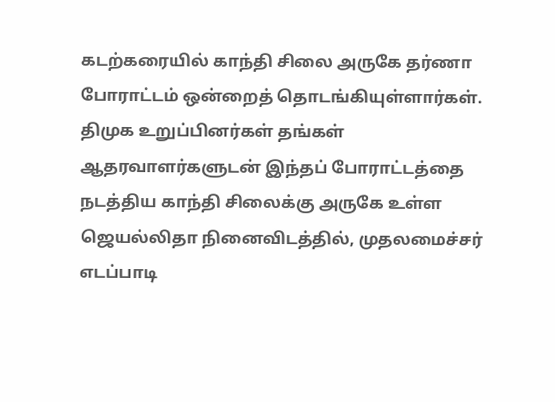கடற்கரையில் காந்தி சிலை அருகே தர்ணா போராட்டம் ஒன்றைத் தொடங்கியுள்ளார்கள்.
திமுக உறுப்பினர்கள் தங்கள் ஆதரவாளர்களுடன் இந்தப் போராட்டத்தை நடத்திய காந்தி சிலைக்கு அருகே உள்ள ஜெயல்லிதா நினைவிடத்தில், முதலமைச்சர் எடப்பாடி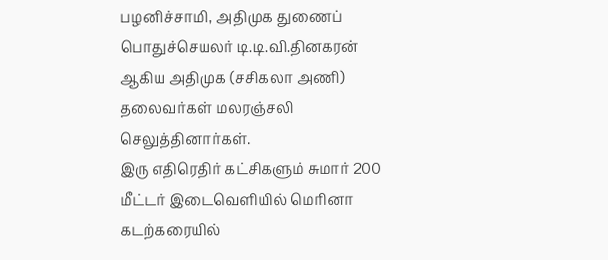பழனிச்சாமி, அதிமுக துணைப் பொதுச்செயலர் டி.டி.வி.தினகரன் ஆகிய அதிமுக (சசிகலா அணி) தலைவர்கள் மலரஞ்சலி செலுத்தினார்கள்.
இரு எதிரெதிர் கட்சிகளும் சுமார் 200 மீட்டர் இடைவெளியில் மெரினா கடற்கரையில்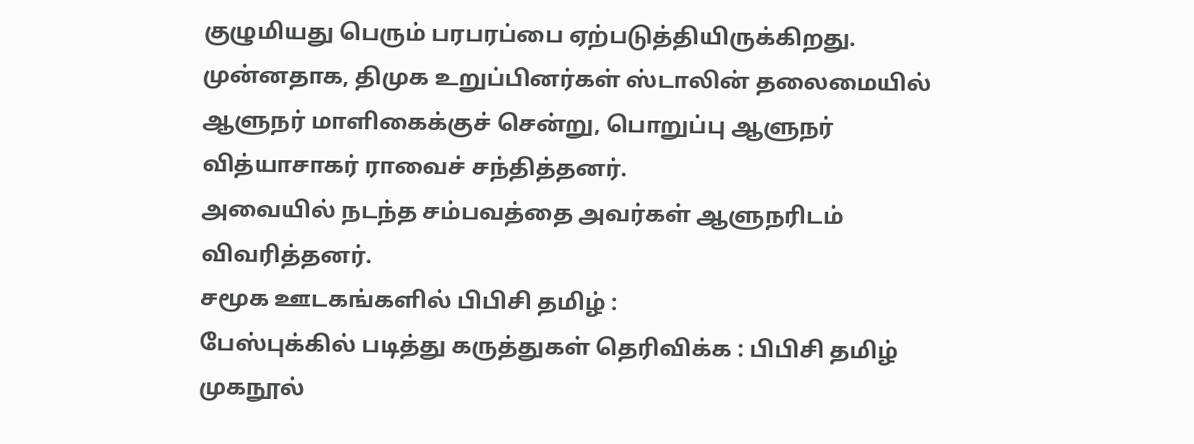குழுமியது பெரும் பரபரப்பை ஏற்படுத்தியிருக்கிறது.
முன்னதாக, திமுக உறுப்பினர்கள் ஸ்டாலின் தலைமையில் ஆளுநர் மாளிகைக்குச் சென்று, பொறுப்பு ஆளுநர் வித்யாசாகர் ராவைச் சந்தித்தனர்.
அவையில் நடந்த சம்பவத்தை அவர்கள் ஆளுநரிடம் விவரித்தனர்.
சமூக ஊடகங்களில் பிபிசி தமிழ் :
பேஸ்புக்கில் படித்து கருத்துகள் தெரிவிக்க : பிபிசி தமிழ் முகநூல்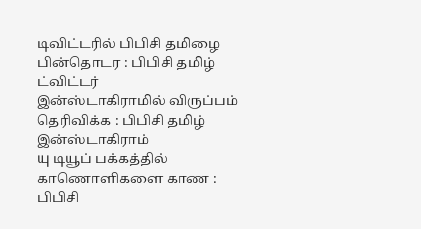டிவிட்டரில் பிபிசி தமிழை பின்தொடர : பிபிசி தமிழ் ட்விட்டர்
இன்ஸ்டாகிராமில் விருப்பம் தெரிவிக்க : பிபிசி தமிழ் இன்ஸ்டாகிராம்
யு டியூப் பக்கத்தில் காணொளிகளை காண : பிபிசி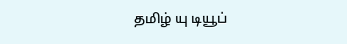தமிழ் யு டியூப்